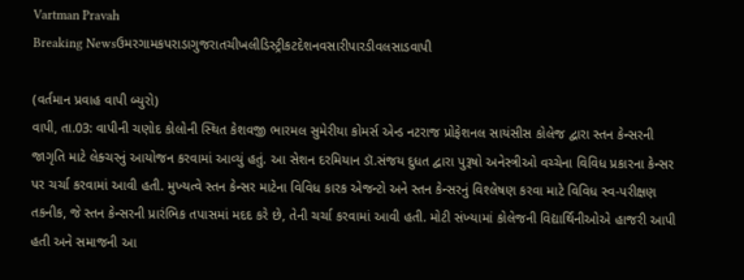Vartman Pravah
Breaking Newsઉમરગામકપરાડાગુજરાતચીખલીડિસ્ટ્રીકટદેશનવસારીપારડીવલસાડવાપી

(વર્તમાન પ્રવાહ વાપી બ્‍યુરો)
વાપી, તા.03: વાપીની ચણોદ કોલોની સ્‍થિત કેશવજી ભારમલ સુમેરીયા કોમર્સ એન્‍ડ નટરાજ પ્રોફેશનલ સાયંસીસ કોલેજ દ્વારા સ્‍તન કેન્‍સરની જાગૃતિ માટે લેક્‍ચરનું આયોજન કરવામાં આવ્‍યું હતું. આ સેશન દરમિયાન ડૉ.સંજય દુધત દ્વારા પુરૂષો અનેસ્ત્રીઓ વચ્‍ચેના વિવિધ પ્રકારના કેન્‍સર પર ચર્ચા કરવામાં આવી હતી. મુખ્‍યત્‍વે સ્‍તન કેન્‍સર માટેના વિવિધ કારક એજન્‍ટો અને સ્‍તન કેન્‍સરનું વિશ્‍લેષણ કરવા માટે વિવિધ સ્‍વ-પરીક્ષણ તકનીક, જે સ્‍તન કેન્‍સરની પ્રારંભિક તપાસમાં મદદ કરે છે, તેની ચર્ચા કરવામાં આવી હતી. મોટી સંખ્‍યામાં કોલેજની વિદ્યાર્થિનીઓએ હાજરી આપી હતી અને સમાજની આ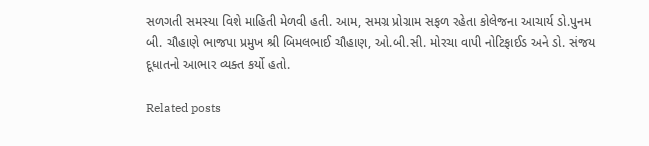સળગતી સમસ્‍યા વિશે માહિતી મેળવી હતી. આમ, સમગ્ર પ્રોગ્રામ સફળ રહેતા કોલેજના આચાર્ય ડો.પુનમ બી. ચૌહાણે ભાજપા પ્રમુખ શ્રી બિમલભાઈ ચૌહાણ, ઓ.બી.સી. મોરચા વાપી નોટિફાઈડ અને ડો. સંજય દૂધાતનો આભાર વ્‍યક્‍ત કર્યો હતો.

Related posts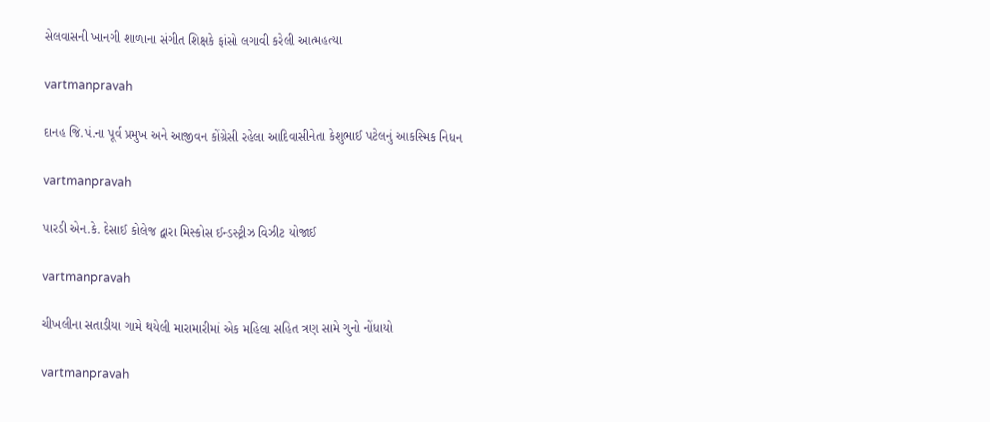સેલવાસની ખાનગી શાળાના સંગીત શિક્ષકે ફાંસો લગાવી કરેલી આત્‍મહત્‍યા

vartmanpravah

દાનહ જિ.પં.ના પૂર્વ પ્રમુખ અને આજીવન કોંગ્રેસી રહેલા આદિવાસીનેતા કેશુભાઈ પટેલનું આકસ્‍મિક નિધન

vartmanpravah

પારડી એન.કે. દેસાઈ કોલેજ દ્વારા મિસ્‍કોસ ઈન્‍ડસ્‍ટ્રીઝ વિઝીટ યોજાઈ

vartmanpravah

ચીખલીના સતાડીયા ગામે થયેલી મારામારીમાં એક મહિલા સહિત ત્રણ સામે ગુનો નોંધાયો

vartmanpravah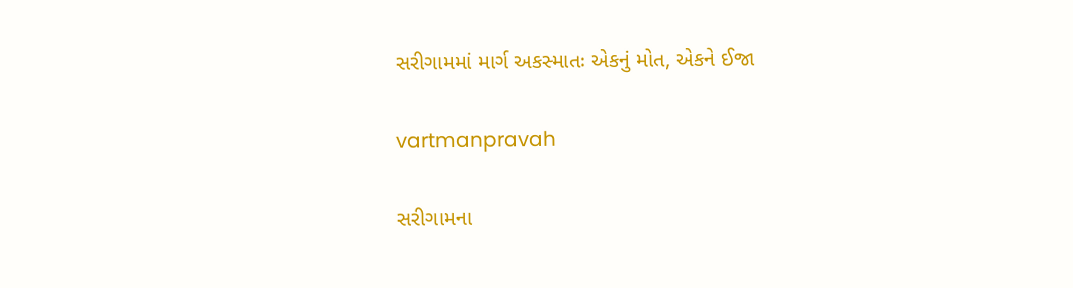સરીગામમાં માર્ગ અકસ્‍માતઃ એકનું મોત, એકને ઈજા

vartmanpravah

સરીગામના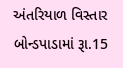અંતરિયાળ વિસ્‍તાર બોન્‍ડપાડામાં રૂા.15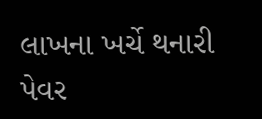લાખના ખર્ચે થનારી પેવર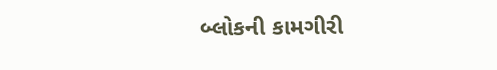બ્‍લોકની કામગીરી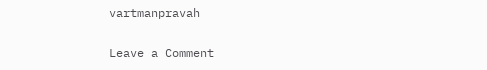vartmanpravah

Leave a Comment